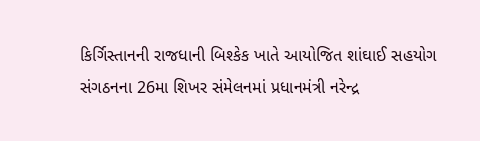કિર્ગિસ્તાનની રાજધાની બિશ્કેક ખાતે આયોજિત શાંઘાઈ સહયોગ સંગઠનના 26મા શિખર સંમેલનમાં પ્રધાનમંત્રી નરેન્દ્ર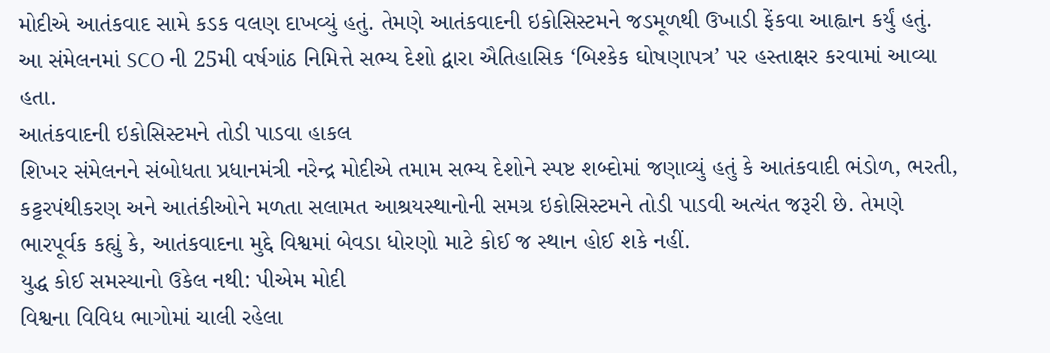મોદીએ આતંકવાદ સામે કડક વલણ દાખવ્યું હતું. તેમણે આતંકવાદની ઇકોસિસ્ટમને જડમૂળથી ઉખાડી ફેંકવા આહ્વાન કર્યું હતું. આ સંમેલનમાં SCO ની 25મી વર્ષગાંઠ નિમિત્તે સભ્ય દેશો દ્વારા ઐતિહાસિક ‘બિશ્કેક ઘોષણાપત્ર’ પર હસ્તાક્ષર કરવામાં આવ્યા હતા.
આતંકવાદની ઇકોસિસ્ટમને તોડી પાડવા હાકલ
શિખર સંમેલનને સંબોધતા પ્રધાનમંત્રી નરેન્દ્ર મોદીએ તમામ સભ્ય દેશોને સ્પષ્ટ શબ્દોમાં જણાવ્યું હતું કે આતંકવાદી ભંડોળ, ભરતી, કટ્ટરપંથીકરણ અને આતંકીઓને મળતા સલામત આશ્રયસ્થાનોની સમગ્ર ઇકોસિસ્ટમને તોડી પાડવી અત્યંત જરૂરી છે. તેમણે ભારપૂર્વક કહ્યું કે, આતંકવાદના મુદ્દે વિશ્વમાં બેવડા ધોરણો માટે કોઈ જ સ્થાન હોઈ શકે નહીં.
યુદ્ધ કોઈ સમસ્યાનો ઉકેલ નથી: પીએમ મોદી
વિશ્વના વિવિધ ભાગોમાં ચાલી રહેલા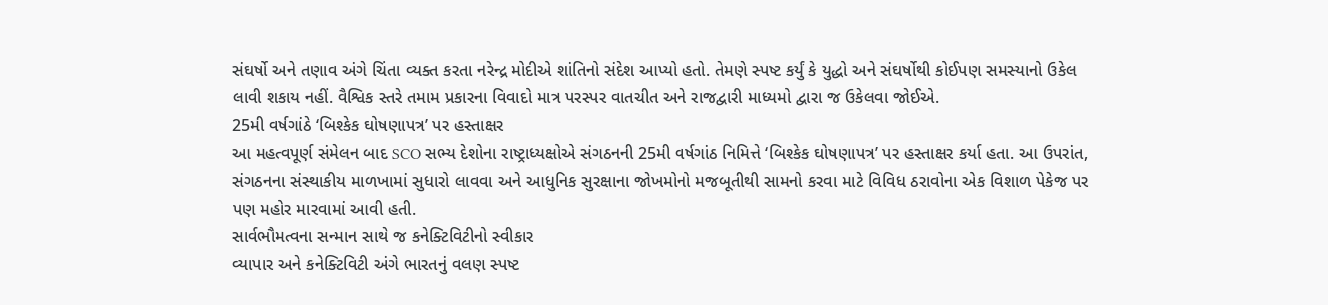સંઘર્ષો અને તણાવ અંગે ચિંતા વ્યક્ત કરતા નરેન્દ્ર મોદીએ શાંતિનો સંદેશ આપ્યો હતો. તેમણે સ્પષ્ટ કર્યું કે યુદ્ધો અને સંઘર્ષોથી કોઈપણ સમસ્યાનો ઉકેલ લાવી શકાય નહીં. વૈશ્વિક સ્તરે તમામ પ્રકારના વિવાદો માત્ર પરસ્પર વાતચીત અને રાજદ્વારી માધ્યમો દ્વારા જ ઉકેલવા જોઈએ.
25મી વર્ષગાંઠે ‘બિશ્કેક ઘોષણાપત્ર’ પર હસ્તાક્ષર
આ મહત્વપૂર્ણ સંમેલન બાદ SCO સભ્ય દેશોના રાષ્ટ્રાધ્યક્ષોએ સંગઠનની 25મી વર્ષગાંઠ નિમિત્તે ‘બિશ્કેક ઘોષણાપત્ર’ પર હસ્તાક્ષર કર્યા હતા. આ ઉપરાંત, સંગઠનના સંસ્થાકીય માળખામાં સુધારો લાવવા અને આધુનિક સુરક્ષાના જોખમોનો મજબૂતીથી સામનો કરવા માટે વિવિધ ઠરાવોના એક વિશાળ પેકેજ પર પણ મહોર મારવામાં આવી હતી.
સાર્વભૌમત્વના સન્માન સાથે જ કનેક્ટિવિટીનો સ્વીકાર
વ્યાપાર અને કનેક્ટિવિટી અંગે ભારતનું વલણ સ્પષ્ટ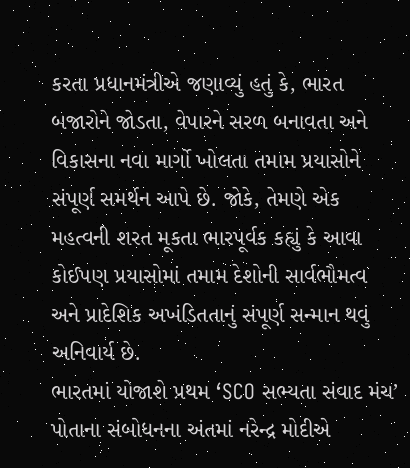કરતા પ્રધાનમંત્રીએ જણાવ્યું હતું કે, ભારત બજારોને જોડતા, વેપારને સરળ બનાવતા અને વિકાસના નવા માર્ગો ખોલતા તમામ પ્રયાસોને સંપૂર્ણ સમર્થન આપે છે. જોકે, તેમણે એક મહત્વની શરત મૂકતા ભારપૂર્વક કહ્યું કે આવા કોઈપણ પ્રયાસોમાં તમામ દેશોની સાર્વભૌમત્વ અને પ્રાદેશિક અખંડિતતાનું સંપૂર્ણ સન્માન થવું અનિવાર્ય છે.
ભારતમાં યોજાશે પ્રથમ ‘SCO સભ્યતા સંવાદ મંચ’
પોતાના સંબોધનના અંતમાં નરેન્દ્ર મોદીએ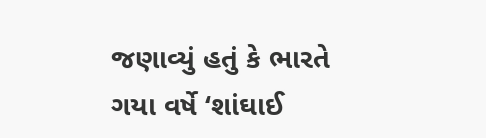જણાવ્યું હતું કે ભારતે ગયા વર્ષે ‘શાંઘાઈ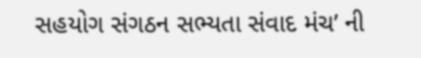સહયોગ સંગઠન સભ્યતા સંવાદ મંચ’ ની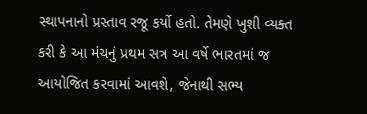સ્થાપનાનો પ્રસ્તાવ રજૂ કર્યો હતો. તેમણે ખુશી વ્યક્ત કરી કે આ મંચનું પ્રથમ સત્ર આ વર્ષે ભારતમાં જ આયોજિત કરવામાં આવશે, જેનાથી સભ્ય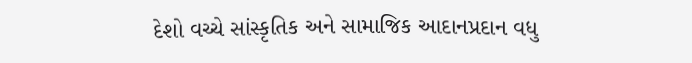દેશો વચ્ચે સાંસ્કૃતિક અને સામાજિક આદાનપ્રદાન વધુ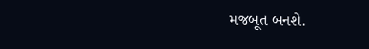મજબૂત બનશે.